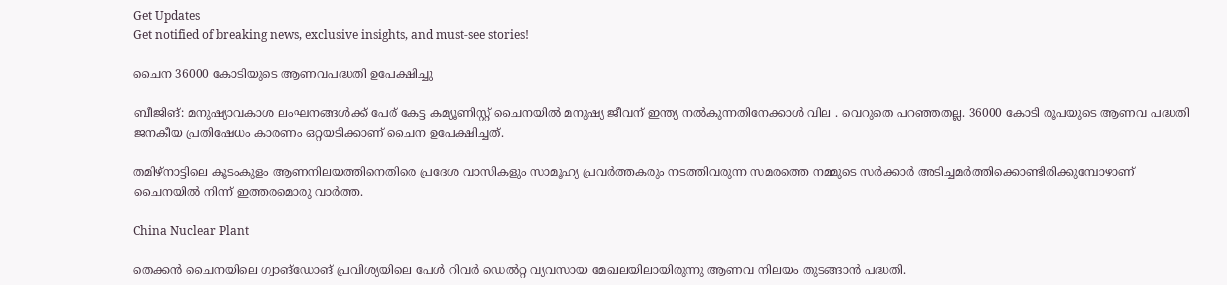Get Updates
Get notified of breaking news, exclusive insights, and must-see stories!

ചൈന 36000 കോടിയുടെ ആണവപദ്ധതി ഉപേക്ഷിച്ചു

ബീജിങ്: മനുഷ്യാവകാശ ലംഘനങ്ങള്‍ക്ക് പേര് കേട്ട കമ്യൂണിസ്റ്റ് ചൈനയില്‍ മനുഷ്യ ജീവന് ഇന്ത്യ നല്‍കുന്നതിനേക്കാള്‍ വില . വെറുതെ പറഞ്ഞതല്ല. 36000 കോടി രൂപയുടെ ആണവ പദ്ധതി ജനകീയ പ്രതിഷേധം കാരണം ഒറ്റയടിക്കാണ് ചൈന ഉപേക്ഷിച്ചത്.

തമിഴ്‌നാട്ടിലെ കൂടംകുളം ആണനിലയത്തിനെതിരെ പ്രദേശ വാസികളും സാമൂഹ്യ പ്രവര്‍ത്തകരും നടത്തിവരുന്ന സമരത്തെ നമ്മുടെ സര്‍ക്കാര്‍ അടിച്ചമര്‍ത്തിക്കൊണ്ടിരിക്കുമ്പോഴാണ് ചൈനയില്‍ നിന്ന് ഇത്തരമൊരു വാര്‍ത്ത.

China Nuclear Plant

തെക്കന്‍ ചൈനയിലെ ഗ്വാങ്‌ഡോങ് പ്രവിശ്യയിലെ പേള്‍ റിവര്‍ ഡെല്‍റ്റ വ്യവസായ മേഖലയിലായിരുന്നു ആണവ നിലയം തുടങ്ങാന്‍ പദ്ധതി.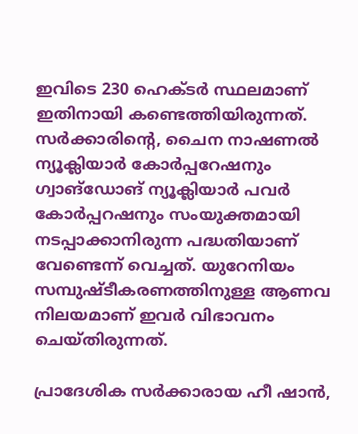ഇവിടെ 230 ഹെക്ടര്‍ സ്ഥലമാണ് ഇതിനായി കണ്ടെത്തിയിരുന്നത്. സര്‍ക്കാരിന്റെ, ചൈന നാഷണല്‍ ന്യൂക്ലിയാര്‍ കോര്‍പ്പറേഷനും ഗ്വാങ്‌ഡോങ് ന്യൂക്ലിയാര്‍ പവര്‍ കോര്‍പ്പറഷനും സംയുക്തമായി നടപ്പാക്കാനിരുന്ന പദ്ധതിയാണ് വേണ്ടെന്ന് വെച്ചത്. യുറേനിയം സമ്പുഷ്ടീകരണത്തിനുള്ള ആണവ നിലയമാണ് ഇവര്‍ വിഭാവനം ചെയ്തിരുന്നത്.

പ്രാദേശിക സര്‍ക്കാരായ ഹീ ഷാന്‍,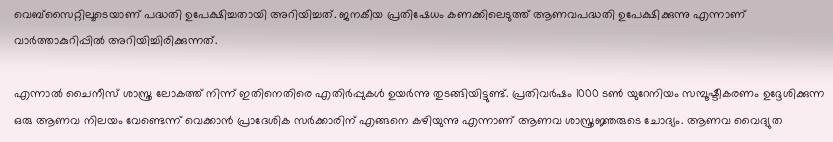വെബ്‌സൈറ്റിലൂടെയാണ് പദ്ധതി ഉപേക്ഷിച്ചതായി അറിയിച്ചത്. ജനകീയ പ്രതിഷേധം കണക്കിലെടുത്ത് ആണവപദ്ധതി ഉപേക്ഷിക്കുന്നു എന്നാണ് വാര്‍ത്താകുറിപ്പില്‍ അറിയിച്ചിരിക്കുന്നത്.

എന്നാല്‍ ചൈനീസ് ശാസ്ത്ര ലോകത്ത് നിന്ന് ഇതിനെതിരെ എതിര്‍പ്പുകള്‍ ഉയര്‍ന്നു തുടങ്ങിയിട്ടുണ്ട്. പ്രതിവര്‍ഷം 1000 ടണ്‍ യുറേനിയം സമ്പൂഷ്ടീകരണം ഉദ്ദേശിക്കുന്ന ഒരു ആണവ നിലയം വേണ്ടെന്ന് വെക്കാന്‍ പ്രാദേശിക സര്‍ക്കാരിന് എങ്ങനെ കഴിയുന്നു എന്നാണ് ആണവ ശാസ്ത്രജ്ഞരുടെ ചോദ്യം. ആണവ വൈദ്യുത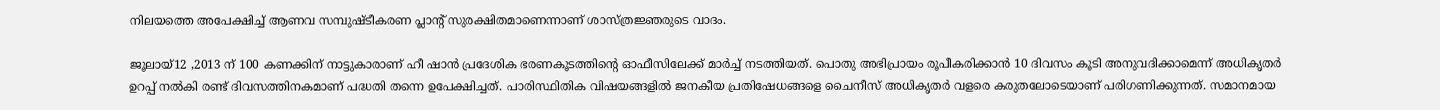നിലയത്തെ അപേക്ഷിച്ച് ആണവ സമ്പുഷ്ടീകരണ പ്ലാന്റ് സുരക്ഷിതമാണെന്നാണ് ശാസ്ത്രജ്ഞരുടെ വാദം.

ജൂലായ്12 ,2013 ന് 100 കണക്കിന് നാട്ടുകാരാണ് ഹീ ഷാന്‍ പ്രദേശിക ഭരണകൂടത്തിന്റെ ഓഫീസിലേക്ക് മാര്‍ച്ച് നടത്തിയത്. പൊതു അഭിപ്രായം രൂപീകരിക്കാന്‍ 10 ദിവസം കൂടി അനുവദിക്കാമെന്ന് അധികൃതര്‍ ഉറപ്പ് നല്‍കി രണ്ട് ദിവസത്തിനകമാണ് പദ്ധതി തന്നെ ഉപേക്ഷിച്ചത്. പാരിസ്ഥിതിക വിഷയങ്ങളില്‍ ജനകീയ പ്രതിഷേധങ്ങളെ ചൈനീസ് അധികൃതര്‍ വളരെ കരുതലോടെയാണ് പരിഗണിക്കുന്നത്. സമാനമായ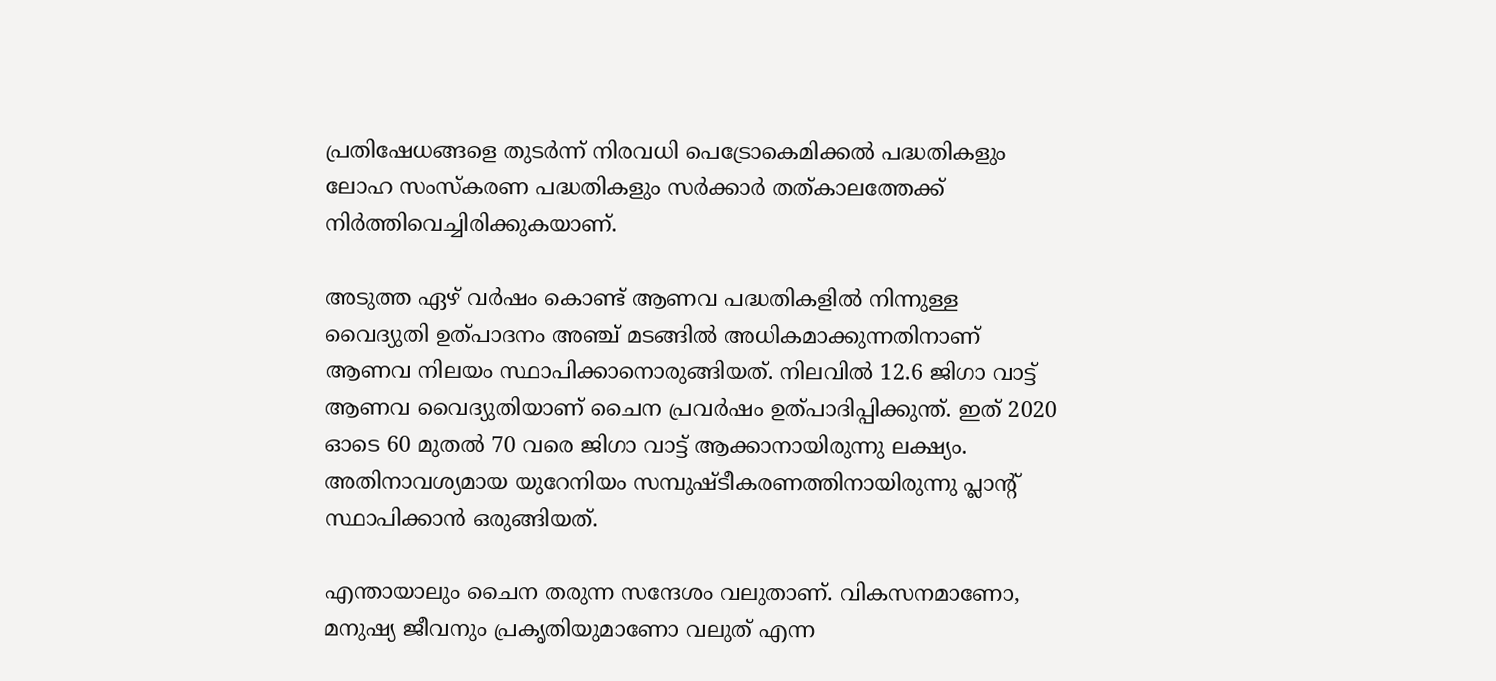പ്രതിഷേധങ്ങളെ തുടര്‍ന്ന് നിരവധി പെട്രോകെമിക്കല്‍ പദ്ധതികളും ലോഹ സംസ്‌കരണ പദ്ധതികളും സര്‍ക്കാര്‍ തത്കാലത്തേക്ക് നിര്‍ത്തിവെച്ചിരിക്കുകയാണ്.

അടുത്ത ഏഴ് വര്‍ഷം കൊണ്ട് ആണവ പദ്ധതികളില്‍ നിന്നുള്ള വൈദ്യുതി ഉത്പാദനം അഞ്ച് മടങ്ങില്‍ അധികമാക്കുന്നതിനാണ് ആണവ നിലയം സ്ഥാപിക്കാനൊരുങ്ങിയത്. നിലവില്‍ 12.6 ജിഗാ വാട്ട് ആണവ വൈദ്യുതിയാണ് ചൈന പ്രവര്‍ഷം ഉത്പാദിപ്പിക്കുന്ത്. ഇത് 2020 ഓടെ 60 മുതല്‍ 70 വരെ ജിഗാ വാട്ട് ആക്കാനായിരുന്നു ലക്ഷ്യം. അതിനാവശ്യമായ യുറേനിയം സമ്പുഷ്ടീകരണത്തിനായിരുന്നു പ്ലാന്റ് സ്ഥാപിക്കാന്‍ ഒരുങ്ങിയത്.

എന്തായാലും ചൈന തരുന്ന സന്ദേശം വലുതാണ്. വികസനമാണോ, മനുഷ്യ ജീവനും പ്രകൃതിയുമാണോ വലുത് എന്ന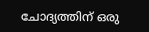ചോദ്യത്തിന് ഒരു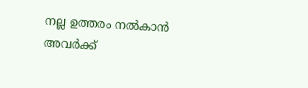നല്ല ഉത്തരം നല്‍കാന്‍ അവര്‍ക്ക്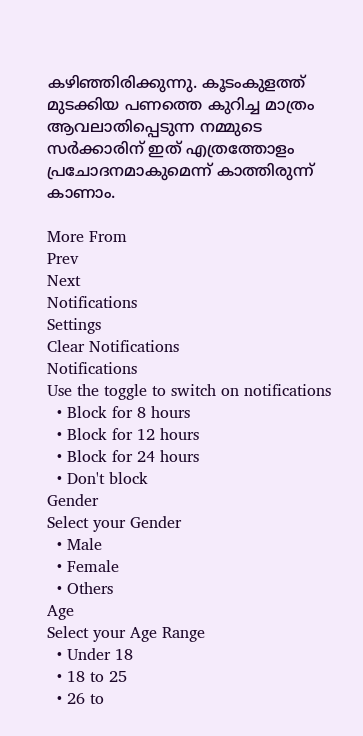കഴിഞ്ഞിരിക്കുന്നു. കൂടംകുളത്ത് മുടക്കിയ പണത്തെ കുറിച്ച മാത്രം ആവലാതിപ്പെടുന്ന നമ്മുടെ സര്‍ക്കാരിന് ഇത് എത്രത്തോളം പ്രചോദനമാകുമെന്ന് കാത്തിരുന്ന് കാണാം.

More From
Prev
Next
Notifications
Settings
Clear Notifications
Notifications
Use the toggle to switch on notifications
  • Block for 8 hours
  • Block for 12 hours
  • Block for 24 hours
  • Don't block
Gender
Select your Gender
  • Male
  • Female
  • Others
Age
Select your Age Range
  • Under 18
  • 18 to 25
  • 26 to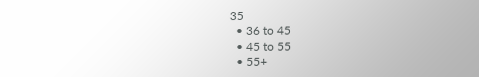35
  • 36 to 45
  • 45 to 55
  • 55+